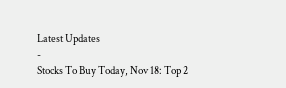Latest Updates
-
Stocks To Buy Today, Nov 18: Top 2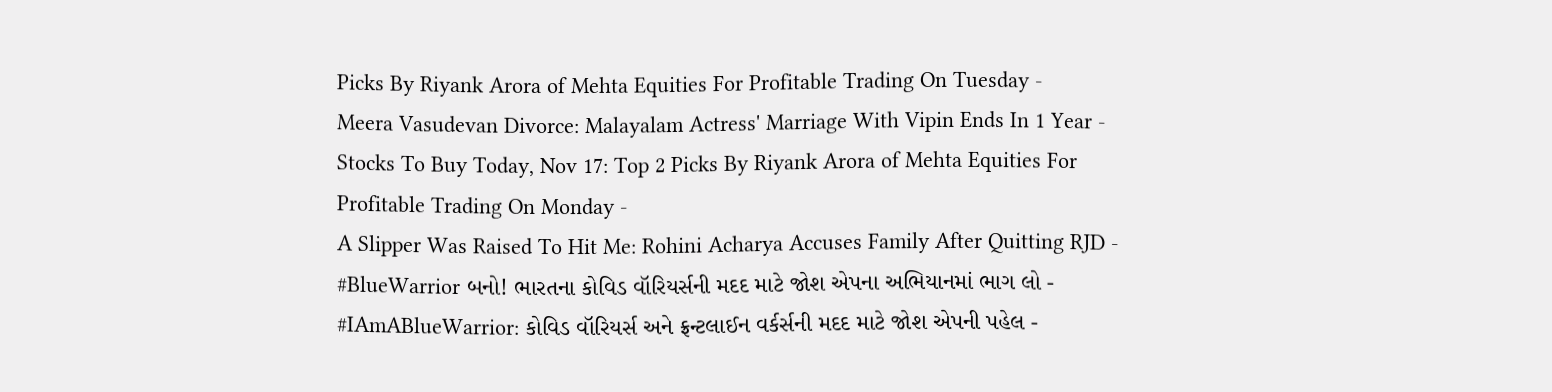Picks By Riyank Arora of Mehta Equities For Profitable Trading On Tuesday -
Meera Vasudevan Divorce: Malayalam Actress' Marriage With Vipin Ends In 1 Year -
Stocks To Buy Today, Nov 17: Top 2 Picks By Riyank Arora of Mehta Equities For Profitable Trading On Monday -
A Slipper Was Raised To Hit Me: Rohini Acharya Accuses Family After Quitting RJD -
#BlueWarrior બનો! ભારતના કોવિડ વૉરિયર્સની મદદ માટે જોશ એપના અભિયાનમાં ભાગ લો -
#IAmABlueWarrior: કોવિડ વૉરિયર્સ અને ફ્રન્ટલાઈન વર્કર્સની મદદ માટે જોશ એપની પહેલ -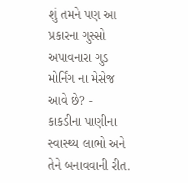શું તમને પણ આ પ્રકારના ગુસ્સો અપાવનારા ગુડ મોર્નિંગ ના મેસેજ આવે છે? -
કાકડીના પાણીના સ્વાસ્થ્ય લાભો અને તેને બનાવવાની રીત.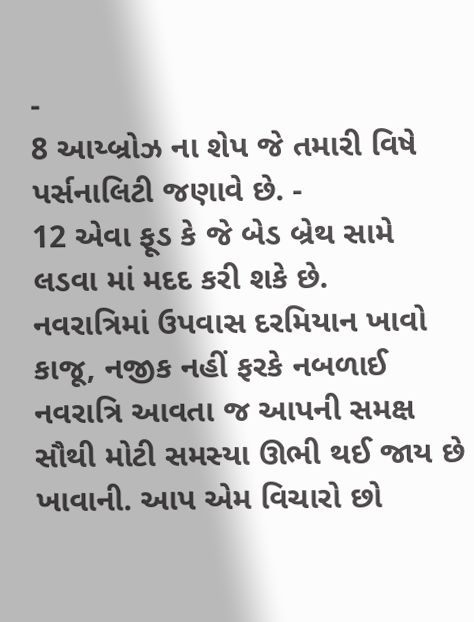-
8 આય્બ્રોઝ ના શેપ જે તમારી વિષે પર્સનાલિટી જણાવે છે. -
12 એવા ફૂડ કે જે બેડ બ્રેથ સામે લડવા માં મદદ કરી શકે છે.
નવરાત્રિમાં ઉપવાસ દરમિયાન ખાવો કાજૂ, નજીક નહીં ફરકે નબળાઈ
નવરાત્રિ આવતા જ આપની સમક્ષ સૌથી મોટી સમસ્યા ઊભી થઈ જાય છે ખાવાની. આપ એમ વિચારો છો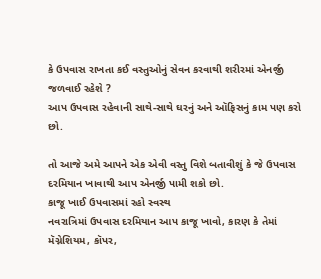કે ઉપવાસ રાખતા કઈ વસ્તુઓનું સેવન કરવાથી શરીરમાં એનર્જી જળવાઈ રહેશે ?
આપ ઉપવાસ રહેવાની સાથે-સાથે ઘરનું અને ઑફિસનું કામ પણ કરો છો.

તો આજે અમે આપને એક એવી વસ્તુ વિશે બતાવીશું કે જે ઉપવાસ દરમિયાન ખાવાથી આપ એનર્જી પામી શકો છો.
કાજૂ ખાઈ ઉપવાસમાં રહો સ્વસ્થ
નવરાત્રિમાં ઉપવાસ દરમિયાન આપ કાજૂ ખાવો, કારણ કે તેમાં મૅગ્નેશિયમ, કૉપર,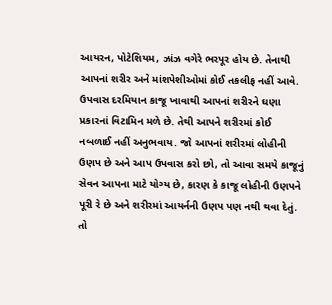આયરન, પોટેશિયમ, ઝાંઝ વગેરે ભરપૂર હોય છે. તેનાથી આપનાં શરીર અને માંશપેશીઓમાં કોઈ તકલીફ નહીં આવે. ઉપવાસ દરમિયાન કાજૂ ખાવાથી આપનાં શરીરને ઘણા પ્રકારનાં વિટામિન મળે છે. તેથી આપને શરીરમાં કોઈ નબળાઈ નહીં અનુભવાય. જો આપનાં શરીરમાં લોહીની ઉણપ છે અને આપ ઉપવાસ કરો છો, તો આવા સમયે કાજૂનું સેવન આપના માટે યોગ્ય છે, કારણ કે કાજૂ લોહીની ઉણપને પૂરી રે છે અને શરીરમાં આયર્નની ઉણપ પણ નથી થવા દેતું. તો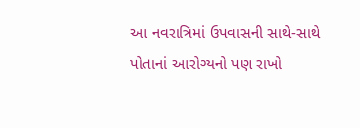આ નવરાત્રિમાં ઉપવાસની સાથે-સાથે પોતાનાં આરોગ્યનો પણ રાખો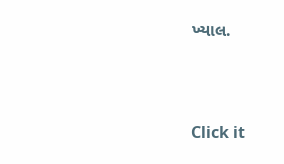ખ્યાલ.



Click it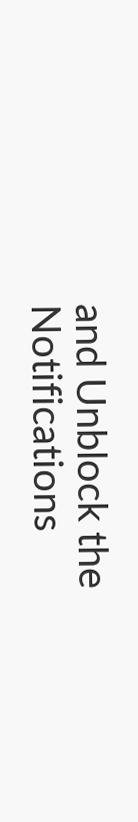and Unblock the Notifications